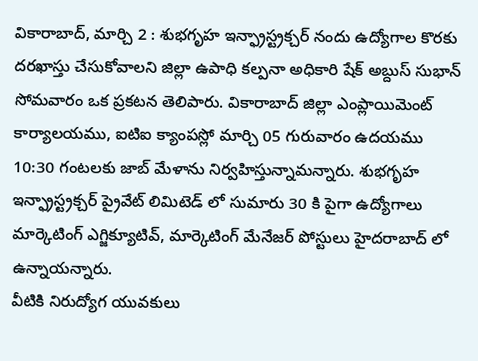వికారాబాద్, మార్చి 2 : శుభగృహ ఇన్ఫ్రాస్ట్రక్చర్ నందు ఉద్యోగాల కొరకు దరఖాస్తు చేసుకోవాలని జిల్లా ఉపాధి కల్పనా అధికారి షేక్ అబ్దుస్ సుభాన్ సోమవారం ఒక ప్రకటన తెలిపారు. వికారాబాద్ జిల్లా ఎంప్లాయిమెంట్ కార్యాలయము, ఐటిఐ క్యాంపస్లో మార్చి 05 గురువారం ఉదయము 10:30 గంటలకు జాబ్ మేళాను నిర్వహిస్తున్నామన్నారు. శుభగృహ ఇన్ఫ్రాస్ట్రక్చర్ ప్రైవేట్ లిమిటెడ్ లో సుమారు 30 కి పైగా ఉద్యోగాలు మార్కెటింగ్ ఎగ్జిక్యూటివ్, మార్కెటింగ్ మేనేజర్ పోస్టులు హైదరాబాద్ లో ఉన్నాయన్నారు.
వీటికి నిరుద్యోగ యువకులు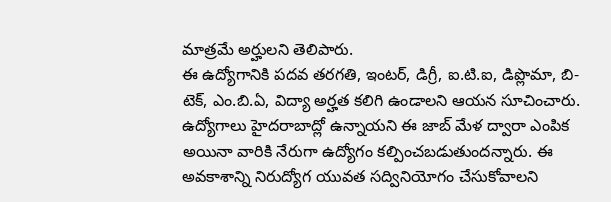మాత్రమే అర్హులని తెలిపారు.
ఈ ఉద్యోగానికి పదవ తరగతి, ఇంటర్, డిగ్రీ, ఐ.టి.ఐ, డిప్లొమా, బి-టెక్, ఎం.బి.ఏ, విద్యా అర్హత కలిగి ఉండాలని ఆయన సూచించారు. ఉద్యోగాలు హైదరాబాద్లో ఉన్నాయని ఈ జాబ్ మేళ ద్వారా ఎంపిక అయినా వారికి నేరుగా ఉద్యోగం కల్పించబడుతుందన్నారు. ఈ అవకాశాన్ని నిరుద్యోగ యువత సద్వినియోగం చేసుకోవాలని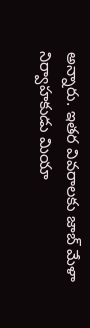అన్నారు. ఇతర వివరాలకు జాబ్ మేళా నిర్వాహకుడు మియా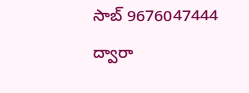సాబ్ 9676047444 ద్వారా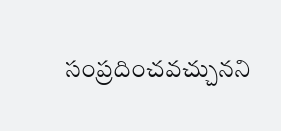సంప్రదించవచ్చునని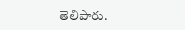తెలిపారు.